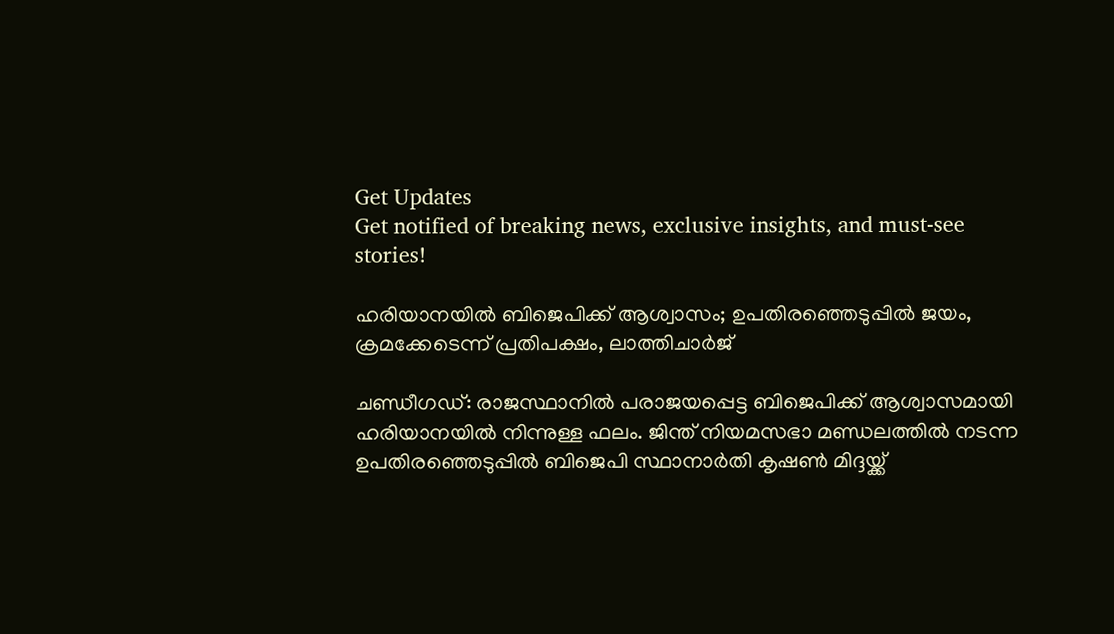Get Updates
Get notified of breaking news, exclusive insights, and must-see stories!

ഹരിയാനയില്‍ ബിജെപിക്ക് ആശ്വാസം; ഉപതിരഞ്ഞെടുപ്പില്‍ ജയം, ക്രമക്കേടെന്ന് പ്രതിപക്ഷം, ലാത്തിചാര്‍ജ്

ചണ്ഡീഗഡ്: രാജസ്ഥാനില്‍ പരാജയപ്പെട്ട ബിജെപിക്ക് ആശ്വാസമായി ഹരിയാനയില്‍ നിന്നുള്ള ഫലം. ജിന്ത് നിയമസഭാ മണ്ഡലത്തില്‍ നടന്ന ഉപതിരഞ്ഞെടുപ്പില്‍ ബിജെപി സ്ഥാനാര്‍തി കൃഷണ്‍ മിദ്ദയ്ക്ക്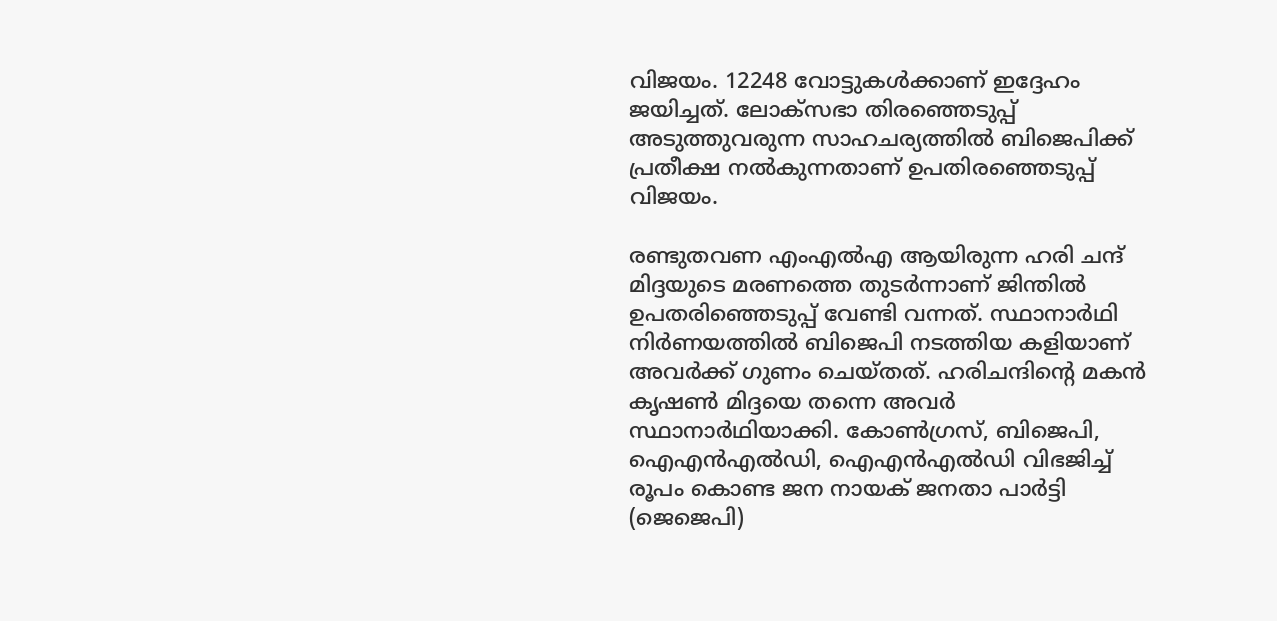വിജയം. 12248 വോട്ടുകള്‍ക്കാണ് ഇദ്ദേഹം ജയിച്ചത്. ലോക്‌സഭാ തിരഞ്ഞെടുപ്പ് അടുത്തുവരുന്ന സാഹചര്യത്തില്‍ ബിജെപിക്ക് പ്രതീക്ഷ നല്‍കുന്നതാണ് ഉപതിരഞ്ഞെടുപ്പ് വിജയം.

രണ്ടുതവണ എംഎല്‍എ ആയിരുന്ന ഹരി ചന്ദ് മിദ്ദയുടെ മരണത്തെ തുടര്‍ന്നാണ് ജിന്തില്‍ ഉപതരിഞ്ഞെടുപ്പ് വേണ്ടി വന്നത്. സ്ഥാനാര്‍ഥി നിര്‍ണയത്തില്‍ ബിജെപി നടത്തിയ കളിയാണ് അവര്‍ക്ക് ഗുണം ചെയ്തത്. ഹരിചന്ദിന്റെ മകന്‍ കൃഷണ്‍ മിദ്ദയെ തന്നെ അവര്‍ സ്ഥാനാര്‍ഥിയാക്കി. കോണ്‍ഗ്രസ്, ബിജെപി, ഐഎന്‍എല്‍ഡി, ഐഎന്‍എല്‍ഡി വിഭജിച്ച് രൂപം കൊണ്ട ജന നായക് ജനതാ പാര്‍ട്ടി (ജെജെപി)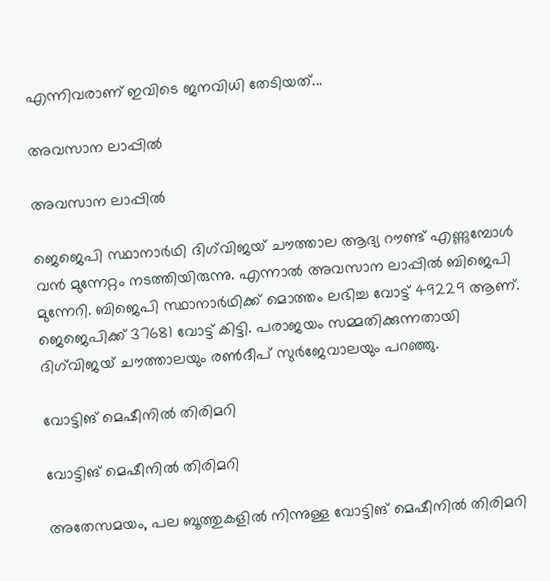എന്നിവരാണ് ഇവിടെ ജനവിധി തേടിയത്...

അവസാന ലാപ്പില്‍

അവസാന ലാപ്പില്‍

ജെജെപി സ്ഥാനാര്‍ഥി ദിഗ്‌വിജയ് ചൗത്താല ആദ്യ റൗണ്ട് എണ്ണുമ്പോള്‍ വന്‍ മുന്നേറ്റം നടത്തിയിരുന്നു. എന്നാല്‍ അവസാന ലാപ്പില്‍ ബിജെപി മുന്നേറി. ബിജെപി സ്ഥാനാര്‍ഥിക്ക് മൊത്തം ലഭിച്ച വോട്ട് 49229 ആണ്. ജെജെപിക്ക് 37681 വോട്ട് കിട്ടി. പരാജയം സമ്മതിക്കുന്നതായി ദിഗ്‌വിജയ് ചൗത്താലയും രണ്‍ദീപ് സുര്‍ജേവാലയും പറഞ്ഞു.

വോട്ടിങ് മെഷീനില്‍ തിരിമറി

വോട്ടിങ് മെഷീനില്‍ തിരിമറി

അതേസമയം, പല ബൂത്തുകളില്‍ നിന്നുള്ള വോട്ടിങ് മെഷീനില്‍ തിരിമറി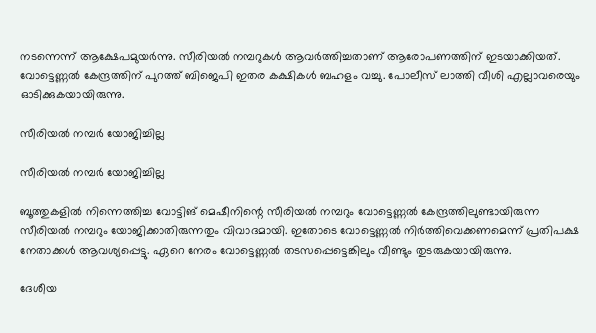നടന്നെന്ന് ആക്ഷേപമുയര്‍ന്നു. സീരിയല്‍ നമ്പറുകള്‍ ആവര്‍ത്തിച്ചതാണ് ആരോപണത്തിന് ഇടയാക്കിയത്. വോട്ടെണ്ണല്‍ കേന്ദ്രത്തിന് പുറത്ത് ബിജെപി ഇതര കക്ഷികള്‍ ബഹളം വച്ചു. പോലീസ് ലാത്തി വീശി എല്ലാവരെയും ഓടിക്കുകയായിരുന്നു.

സീരിയല്‍ നമ്പര്‍ യോജിച്ചില്ല

സീരിയല്‍ നമ്പര്‍ യോജിച്ചില്ല

ബൂത്തുകളില്‍ നിന്നെത്തിച്ച വോട്ടിങ് മെഷീനിന്റെ സീരിയല്‍ നമ്പറും വോട്ടെണ്ണല്‍ കേന്ദ്രത്തിലുണ്ടായിരുന്ന സീരിയല്‍ നമ്പറും യോജിക്കാതിരുന്നതും വിവാദമായി. ഇതോടെ വോട്ടെണ്ണല്‍ നിര്‍ത്തിവെക്കണമെന്ന് പ്രതിപക്ഷ നേതാക്കള്‍ ആവശ്യപ്പെട്ടു. ഏറെ നേരം വോട്ടെണ്ണല്‍ തടസപ്പെട്ടെങ്കിലും വീണ്ടും തുടരുകയായിരുന്നു.

ദേശീയ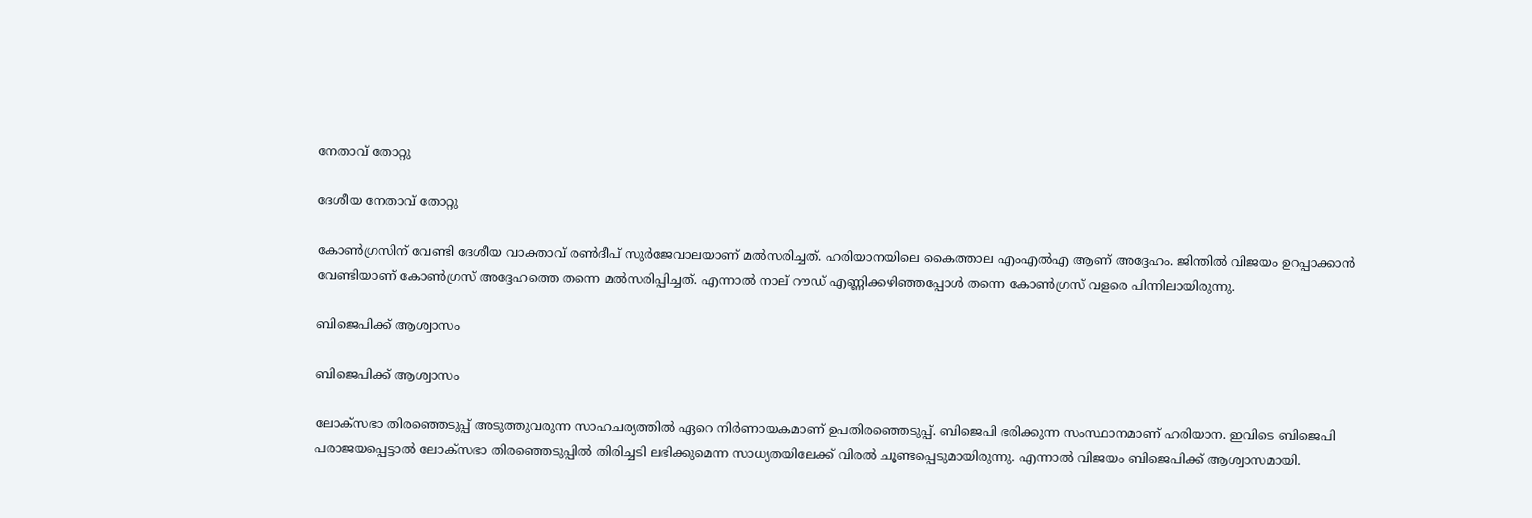നേതാവ് തോറ്റു

ദേശീയ നേതാവ് തോറ്റു

കോണ്‍ഗ്രസിന് വേണ്ടി ദേശീയ വാക്താവ് രണ്‍ദീപ് സുര്‍ജേവാലയാണ് മല്‍സരിച്ചത്. ഹരിയാനയിലെ കൈത്താല എംഎല്‍എ ആണ് അദ്ദേഹം. ജിന്തില്‍ വിജയം ഉറപ്പാക്കാന്‍ വേണ്ടിയാണ് കോണ്‍ഗ്രസ് അദ്ദേഹത്തെ തന്നെ മല്‍സരിപ്പിച്ചത്. എന്നാല്‍ നാല് റൗഡ് എണ്ണിക്കഴിഞ്ഞപ്പോള്‍ തന്നെ കോണ്‍ഗ്രസ് വളരെ പിന്നിലായിരുന്നു.

ബിജെപിക്ക് ആശ്വാസം

ബിജെപിക്ക് ആശ്വാസം

ലോക്‌സഭാ തിരഞ്ഞെടുപ്പ് അടുത്തുവരുന്ന സാഹചര്യത്തില്‍ ഏറെ നിര്‍ണായകമാണ് ഉപതിരഞ്ഞെടുപ്പ്. ബിജെപി ഭരിക്കുന്ന സംസ്ഥാനമാണ് ഹരിയാന. ഇവിടെ ബിജെപി പരാജയപ്പെട്ടാല്‍ ലോക്‌സഭാ തിരഞ്ഞെടുപ്പില്‍ തിരിച്ചടി ലഭിക്കുമെന്ന സാധ്യതയിലേക്ക് വിരല്‍ ചൂണ്ടപ്പെടുമായിരുന്നു. എന്നാല്‍ വിജയം ബിജെപിക്ക് ആശ്വാസമായി.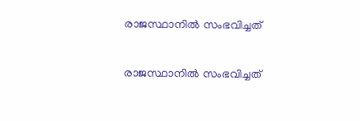രാജസ്ഥാനില്‍ സംഭവിച്ചത്

രാജസ്ഥാനില്‍ സംഭവിച്ചത്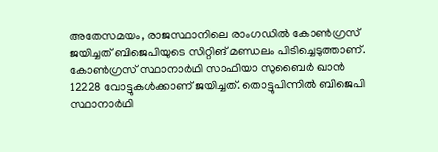അതേസമയം, രാജസ്ഥാനിലെ രാംഗഡില്‍ കോണ്‍ഗ്രസ് ജയിച്ചത് ബിജെപിയുടെ സിറ്റിങ് മണ്ഡലം പിടിച്ചെടുത്താണ്. കോണ്‍ഗ്രസ് സ്ഥാനാര്‍ഥി സാഫിയാ സുബൈര്‍ ഖാന്‍ 12228 വോട്ടുകള്‍ക്കാണ് ജയിച്ചത്. തൊട്ടുപിന്നില്‍ ബിജെപി സ്ഥാനാര്‍ഥി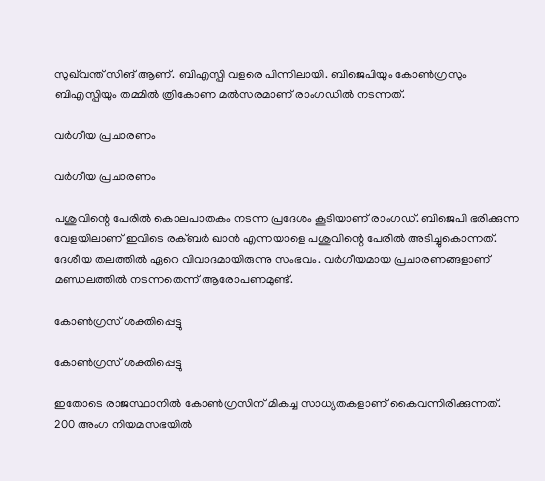സുഖ്‌വന്ത് സിങ് ആണ്. ബിഎസ്പി വളരെ പിന്നിലായി. ബിജെപിയും കോണ്‍ഗ്രസും ബിഎസ്പിയും തമ്മില്‍ ത്രികോണ മല്‍സരമാണ് രാംഗഡില്‍ നടന്നത്.

വര്‍ഗീയ പ്രചാരണം

വര്‍ഗീയ പ്രചാരണം

പശുവിന്റെ പേരില്‍ കൊലപാതകം നടന്ന പ്രദേശം കൂടിയാണ് രാംഗഡ്. ബിജെപി ഭരിക്കുന്ന വേളയിലാണ് ഇവിടെ രക്ബര്‍ ഖാന്‍ എന്നയാളെ പശുവിന്റെ പേരില്‍ അടിച്ചുകൊന്നത്. ദേശീയ തലത്തില്‍ ഏറെ വിവാദമായിരുന്നു സംഭവം. വര്‍ഗീയമായ പ്രചാരണങ്ങളാണ് മണ്ഡലത്തില്‍ നടന്നതെന്ന് ആരോപണമുണ്ട്.

കോണ്‍ഗ്രസ് ശക്തിപ്പെട്ടു

കോണ്‍ഗ്രസ് ശക്തിപ്പെട്ടു

ഇതോടെ രാജസ്ഥാനില്‍ കോണ്‍ഗ്രസിന് മികച്ച സാധ്യതകളാണ് കൈവന്നിരിക്കുന്നത്. 200 അംഗ നിയമസഭയില്‍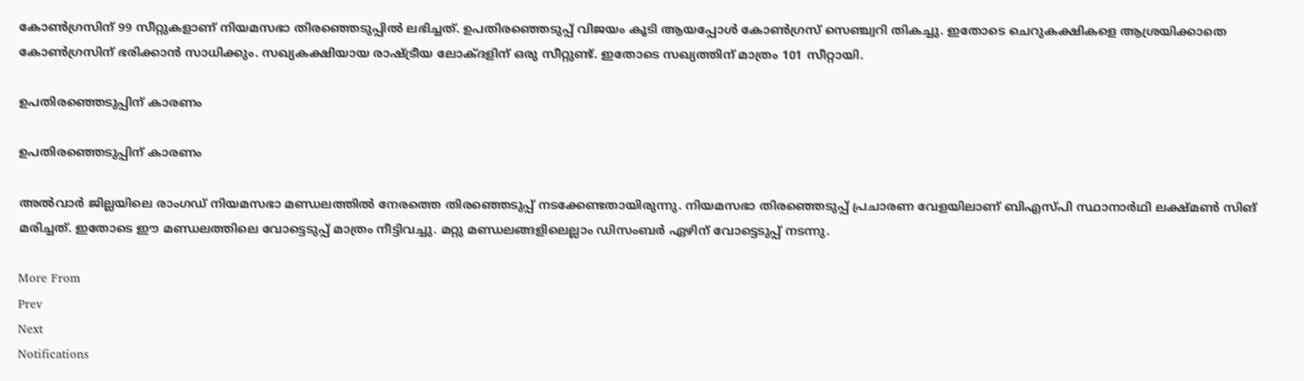കോണ്‍ഗ്രസിന് 99 സീറ്റുകളാണ് നിയമസഭാ തിരഞ്ഞെടുപ്പില്‍ ലഭിച്ചത്. ഉപതിരഞ്ഞെടുപ്പ് വിജയം കൂടി ആയപ്പോള്‍ കോണ്‍ഗ്രസ് സെഞ്ച്വറി തികച്ചു. ഇതോടെ ചെറുകക്ഷികളെ ആശ്രയിക്കാതെ കോണ്‍ഗ്രസിന് ഭരിക്കാന്‍ സാധിക്കും. സഖ്യകക്ഷിയായ രാഷ്ട്രീയ ലോക്ദളിന് ഒരു സീറ്റുണ്ട്. ഇതോടെ സഖ്യത്തിന് മാത്രം 101 സീറ്റായി.

ഉപതിരഞ്ഞെടുപ്പിന് കാരണം

ഉപതിരഞ്ഞെടുപ്പിന് കാരണം

അല്‍വാര്‍ ജില്ലയിലെ രാംഗഡ് നിയമസഭാ മണ്ഡലത്തില്‍ നേരത്തെ തിരഞ്ഞെടുപ്പ് നടക്കേണ്ടതായിരുന്നു. നിയമസഭാ തിരഞ്ഞെടുപ്പ് പ്രചാരണ വേളയിലാണ് ബിഎസ്പി സ്ഥാനാര്‍ഥി ലക്ഷ്മണ്‍ സിങ് മരിച്ചത്. ഇതോടെ ഈ മണ്ഡലത്തിലെ വോട്ടെടുപ്പ് മാത്രം നീട്ടിവച്ചു. മറ്റു മണ്ഡലങ്ങളിലെല്ലാം ഡിസംബര്‍ ഏഴിന് വോട്ടെടുപ്പ് നടന്നു.

More From
Prev
Next
Notifications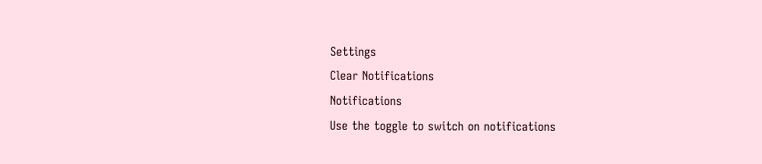Settings
Clear Notifications
Notifications
Use the toggle to switch on notifications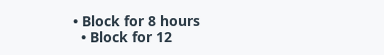• Block for 8 hours
  • Block for 12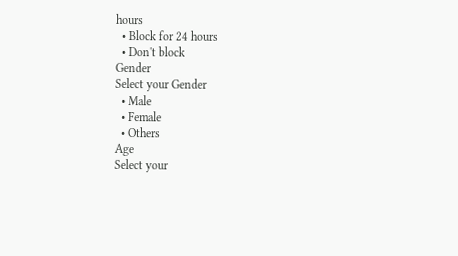hours
  • Block for 24 hours
  • Don't block
Gender
Select your Gender
  • Male
  • Female
  • Others
Age
Select your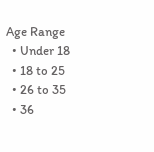Age Range
  • Under 18
  • 18 to 25
  • 26 to 35
  • 36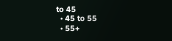to 45
  • 45 to 55
  • 55+